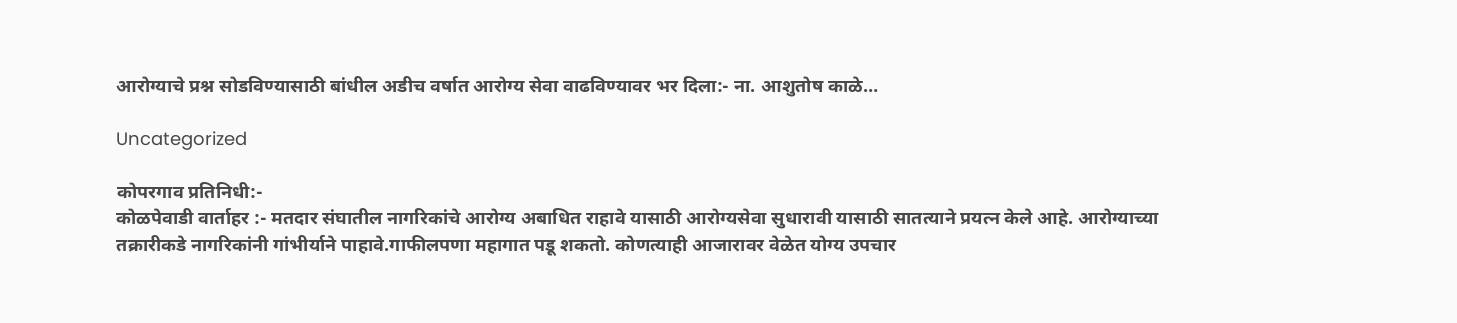आरोग्याचे प्रश्न सोडविण्यासाठी बांधील अडीच वर्षात आरोग्य सेवा वाढविण्यावर भर दिला:- ना. आशुतोष काळे…

Uncategorized

कोपरगाव प्रतिनिधी:-
कोळपेवाडी वार्ताहर :- मतदार संघातील नागरिकांचे आरोग्य अबाधित राहावे यासाठी आरोग्यसेवा सुधारावी यासाठी सातत्याने प्रयत्न केले आहे. आरोग्याच्या तक्रारीकडे नागरिकांनी गांभीर्याने पाहावे.गाफीलपणा महागात पडू शकतो. कोणत्याही आजारावर वेळेत योग्य उपचार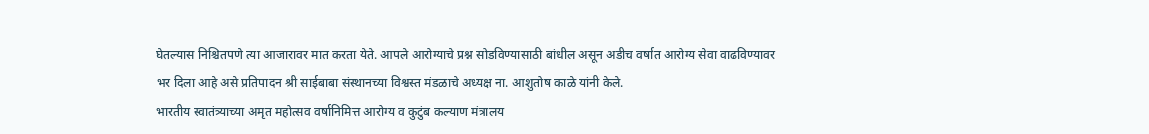घेतल्यास निश्चितपणे त्या आजारावर मात करता येते. आपले आरोग्याचे प्रश्न सोडविण्यासाठी बांधील असून अडीच वर्षात आरोग्य सेवा वाढविण्यावर भर दिला आहे असे प्रतिपादन श्री साईबाबा संस्थानच्या विश्वस्त मंडळाचे अध्यक्ष ना. आशुतोष काळे यांनी केले.
भारतीय स्वातंत्र्याच्या अमृत महोत्सव वर्षानिमित्त आरोग्य व कुटुंब कल्याण मंत्रालय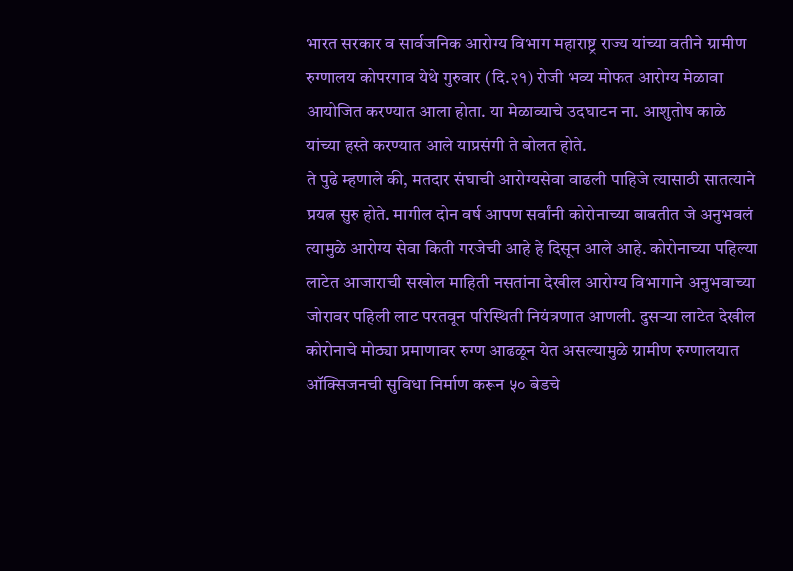भारत सरकार व सार्वजनिक आरोग्य विभाग महाराष्ट्र राज्य यांच्या वतीने ग्रामीण रुग्णालय कोपरगाव येथे गुरुवार (दि.२१) रोजी भव्य मोफत आरोग्य मेळावा आयोजित करण्यात आला होता. या मेळाव्याचे उदघाटन ना. आशुतोष काळे यांच्या हस्ते करण्यात आले याप्रसंगी ते बोलत होते.
ते पुढे म्हणाले की, मतदार संघाची आरोग्यसेवा वाढली पाहिजे त्यासाठी सातत्याने प्रयत्न सुरु होते. मागील दोन वर्ष आपण सर्वांनी कोरोनाच्या बाबतीत जे अनुभवलं त्यामुळे आरोग्य सेवा किती गरजेची आहे हे दिसून आले आहे. कोरोनाच्या पहिल्या लाटेत आजाराची सखोल माहिती नसतांना देखील आरोग्य विभागाने अनुभवाच्या जोरावर पहिली लाट परतवून परिस्थिती नियंत्रणात आणली. दुसऱ्या लाटेत देखील कोरोनाचे मोठ्या प्रमाणावर रुग्ण आढळून येत असल्यामुळे ग्रामीण रुग्णालयात ऑक्सिजनची सुविधा निर्माण करून ५० बेडचे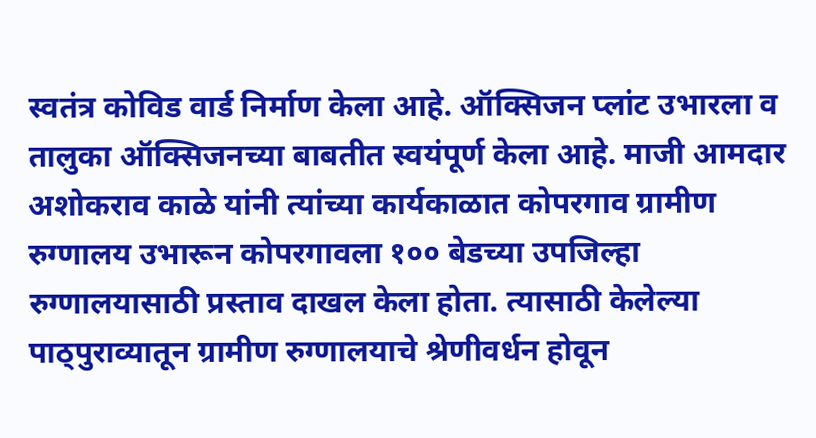स्वतंत्र कोविड वार्ड निर्माण केला आहे. ऑक्सिजन प्लांट उभारला व तालुका ऑक्सिजनच्या बाबतीत स्वयंपूर्ण केला आहे. माजी आमदार अशोकराव काळे यांनी त्यांच्या कार्यकाळात कोपरगाव ग्रामीण रुग्णालय उभारून कोपरगावला १०० बेडच्या उपजिल्हा रुग्णालयासाठी प्रस्ताव दाखल केला होता. त्यासाठी केलेल्या पाठ्पुराव्यातून ग्रामीण रुग्णालयाचे श्रेणीवर्धन होवून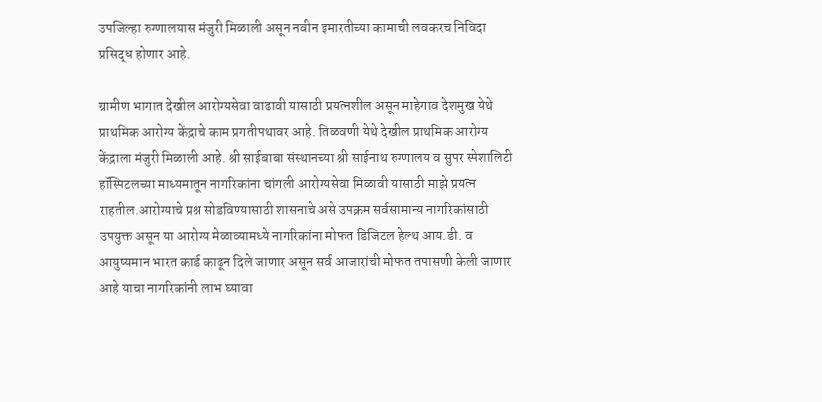उपजिल्हा रुग्णालयास मंजुरी मिळाली असून नवीन इमारतीच्या कामाची लवकरच निविदा प्रसिद्ध होणार आहे.

ग्रामीण भागात देखील आरोग्यसेवा वाढावी यासाठी प्रयत्नशील असून माहेगाव देशमुख येथे प्राथमिक आरोग्य केंद्राचे काम प्रगतीपथावर आहे. तिळवणी येथे देखील प्राथमिक आरोग्य केंद्राला मंजुरी मिळाली आहे. श्री साईबाबा संस्थानच्या श्री साईनाथ रुग्णालय व सुपर स्पेशालिटी हॉस्पिटलच्या माध्यमातून नागरिकांना चांगली आरोग्यसेवा मिळावी यासाठी माझे प्रयत्न राहतील.आरोग्याचे प्रश्न सोडविण्यासाठी शासनाचे असे उपक्रम सर्वसामान्य नागरिकांसाठी उपयुक्त असून या आरोग्य मेळाव्यामध्ये नागरिकांना मोफत डिजिटल हेल्थ आय.डी. व आयुष्यमान भारत कार्ड काढून दिले जाणार असून सर्व आजारांची मोफत तपासणी केली जाणार आहे याचा नागरिकांनी लाभ घ्यावा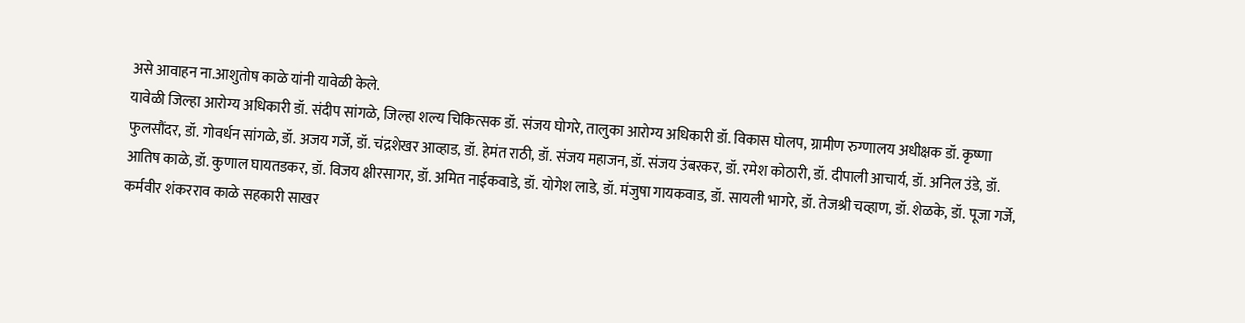असे आवाहन ना.आशुतोष काळे यांनी यावेळी केले.
यावेळी जिल्हा आरोग्य अधिकारी डॉ. संदीप सांगळे, जिल्हा शल्य चिकित्सक डॉ. संजय घोगरे, तालुका आरोग्य अधिकारी डॉ. विकास घोलप, ग्रामीण रुग्णालय अधीक्षक डॉ. कृष्णा फुलसौंदर, डॉ. गोवर्धन सांगळे, डॉ. अजय गर्जे, डॉ. चंद्रशेखर आव्हाड, डॉ. हेमंत राठी, डॉ. संजय महाजन, डॉ. संजय उंबरकर, डॉ. रमेश कोठारी, डॉ. दीपाली आचार्य, डॉ. अनिल उंडे, डॉ. आतिष काळे, डॉ. कुणाल घायतडकर, डॉ. विजय क्षीरसागर, डॉ. अमित नाईकवाडे, डॉ. योगेश लाडे, डॉ. मंजुषा गायकवाड, डॉ. सायली भागरे, डॉ. तेजश्री चव्हाण, डॉ. शेळके, डॉ. पूजा गर्जे, कर्मवीर शंकरराव काळे सहकारी साखर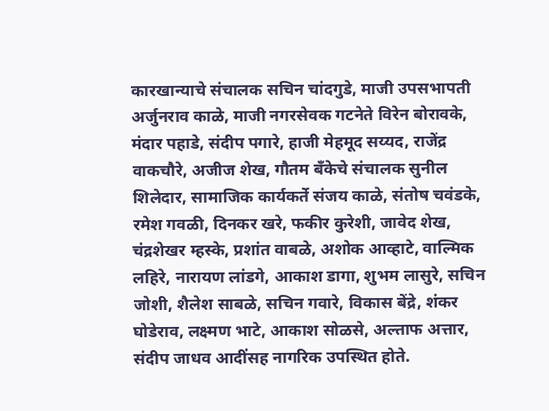कारखान्याचे संचालक सचिन चांदगुडे, माजी उपसभापती अर्जुनराव काळे, माजी नगरसेवक गटनेते विरेन बोरावके, मंदार पहाडे, संदीप पगारे, हाजी मेहमूद सय्यद, राजेंद्र वाकचौरे, अजीज शेख, गौतम बँकेचे संचालक सुनील शिलेदार, सामाजिक कार्यकर्ते संजय काळे, संतोष चवंडके, रमेश गवळी, दिनकर खरे, फकीर कुरेशी, जावेद शेख, चंद्रशेखर म्हस्के, प्रशांत वाबळे, अशोक आव्हाटे, वाल्मिक लहिरे, नारायण लांडगे, आकाश डागा, शुभम लासुरे, सचिन जोशी, शैलेश साबळे, सचिन गवारे, विकास बेंद्रे, शंकर घोडेराव, लक्ष्मण भाटे, आकाश सोळसे, अल्ताफ अत्तार, संदीप जाधव आदींसह नागरिक उपस्थित होते.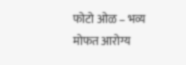फोटो ओळ – भव्य मोफत आरोग्य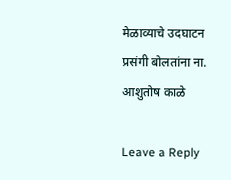मेळाव्याचे उदघाटन प्रसंगी बोलतांना ना. आशुतोष काळे

Leave a Reply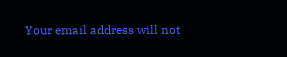Your email address will not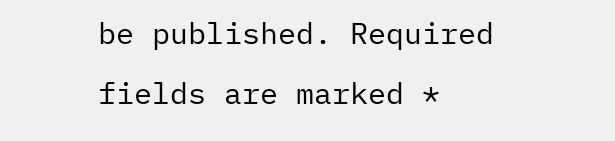be published. Required fields are marked *